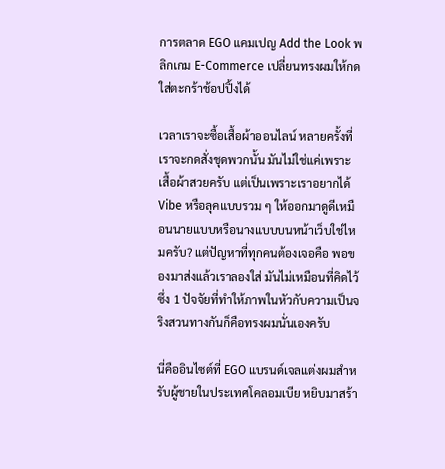การตลาด EGO แคมเปญ Add the Look พลิกเกม E-Commerce เปลี่ยนทรงผมให้กดใส่ตะกร้าช้อปปิ้งได้

เวลาเราจะซื้อเสื้อผ้าออนไลน์ หลายครั้งที่เราจะกดสั่งชุดพวกนั้น มันไม่ใช่แค่เพราะเสื้อผ้าสวยครับ แต่เป็นเพราะเราอยากได้ Vibe หรือลุคแบบรวม ๆ ให้ออกมาดูดีเหมือนนายแบบหรือนางแบบบนหน้าเว็บใช่ไหมครับ? แต่ปัญหาที่ทุกคนต้องเจอคือ พอของมาส่งแล้วเราลองใส่ มันไม่เหมือนที่คิดไว้ซึ่ง 1 ปัจจัยที่ทำให้ภาพในหัวกับความเป็นจริงสวนทางกันก็คือทรงผมนั่นเองครับ

นี่คืออินไซต์ที่ EGO แบรนด์เจลแต่งผมสำหรับผู้ชายในประเทศโคลอมเบีย หยิบมาสร้า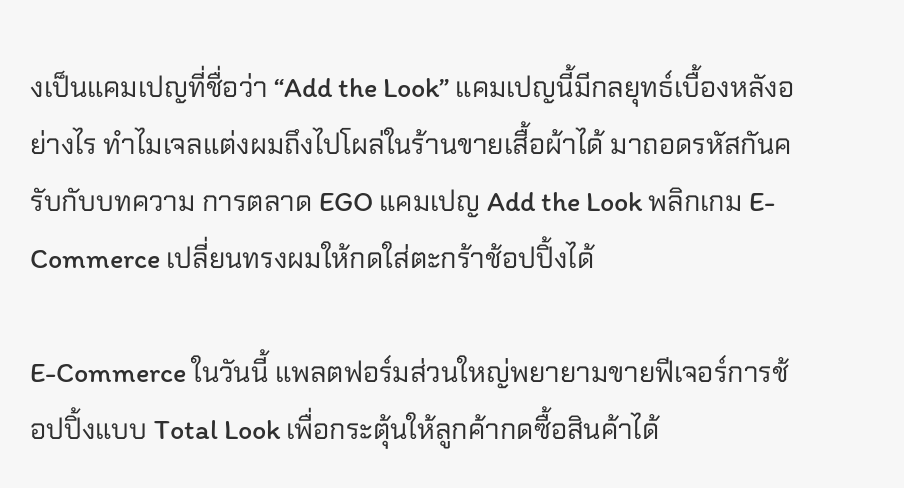งเป็นแคมเปญที่ชื่อว่า “Add the Look” แคมเปญนี้มีกลยุทธ์เบื้องหลังอย่างไร ทำไมเจลแต่งผมถึงไปโผล่ในร้านขายเสื้อผ้าได้ มาถอดรหัสกันครับกับบทความ การตลาด EGO แคมเปญ Add the Look พลิกเกม E-Commerce เปลี่ยนทรงผมให้กดใส่ตะกร้าช้อปปิ้งได้

E-Commerce ในวันนี้ แพลตฟอร์มส่วนใหญ่พยายามขายฟีเจอร์การช้อปปิ้งแบบ Total Look เพื่อกระตุ้นให้ลูกค้ากดซื้อสินค้าได้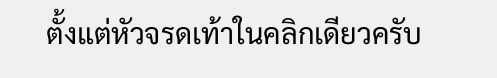ตั้งแต่หัวจรดเท้าในคลิกเดียวครับ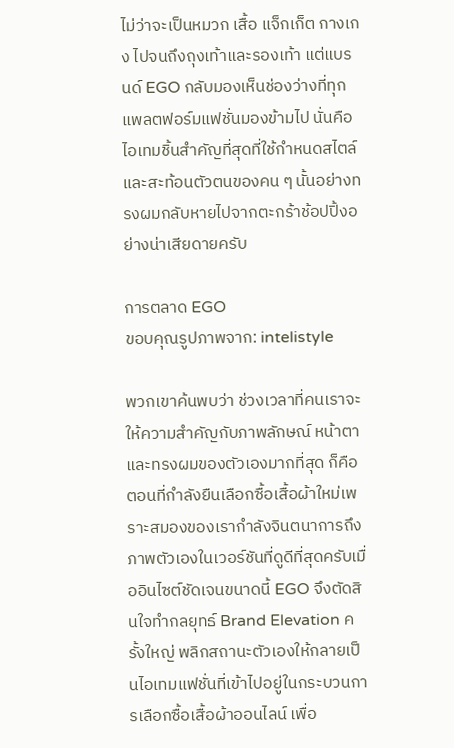ไม่ว่าจะเป็นหมวก เสื้อ แจ็กเก็ต กางเกง ไปจนถึงถุงเท้าและรองเท้า แต่แบรนด์ EGO กลับมองเห็นช่องว่างที่ทุกแพลตฟอร์มแฟชั่นมองข้ามไป นั่นคือไอเทมชิ้นสำคัญที่สุดที่ใช้กำหนดสไตล์และสะท้อนตัวตนของคน ๆ นั้นอย่างทรงผมกลับหายไปจากตะกร้าช้อปปิ้งอย่างน่าเสียดายครับ

การตลาด EGO
ขอบคุณรูปภาพจาก: intelistyle

พวกเขาค้นพบว่า ช่วงเวลาที่คนเราจะให้ความสำคัญกับภาพลักษณ์ หน้าตา และทรงผมของตัวเองมากที่สุด ก็คือตอนที่กำลังยืนเลือกซื้อเสื้อผ้าใหม่เพราะสมองของเรากำลังจินตนาการถึงภาพตัวเองในเวอร์ชันที่ดูดีที่สุดครับเมื่ออินไซต์ชัดเจนขนาดนี้ EGO จึงตัดสินใจทำกลยุทธ์ Brand Elevation ครั้งใหญ่ พลิกสถานะตัวเองให้กลายเป็นไอเทมแฟชั่นที่เข้าไปอยู่ในกระบวนการเลือกซื้อเสื้อผ้าออนไลน์ เพื่อ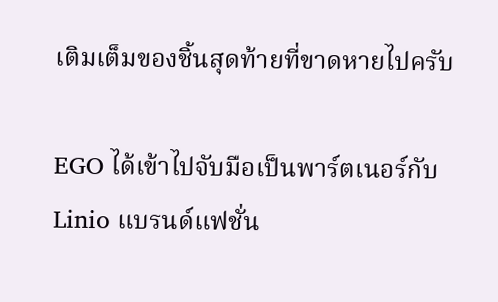เติมเต็มของชิ้นสุดท้ายที่ขาดหายไปครับ

EGO ได้เข้าไปจับมือเป็นพาร์ตเนอร์กับ Linio แบรนด์แฟชั่น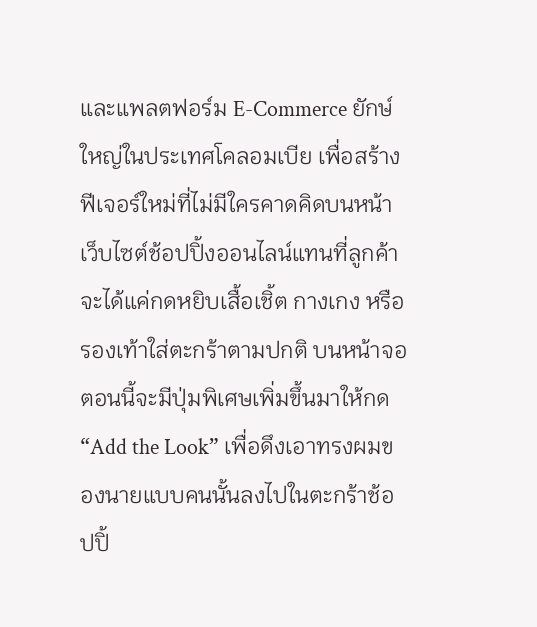และแพลตฟอร์ม E-Commerce ยักษ์ใหญ่ในประเทศโคลอมเบีย เพื่อสร้างฟีเจอร์ใหม่ที่ไม่มีใครคาดคิดบนหน้าเว็บไซต์ช้อปปิ้งออนไลน์แทนที่ลูกค้าจะได้แค่กดหยิบเสื้อเชิ้ต กางเกง หรือรองเท้าใส่ตะกร้าตามปกติ บนหน้าจอตอนนี้จะมีปุ่มพิเศษเพิ่มขึ้นมาให้กด “Add the Look” เพื่อดึงเอาทรงผมของนายแบบคนนั้นลงไปในตะกร้าช้อปปิ้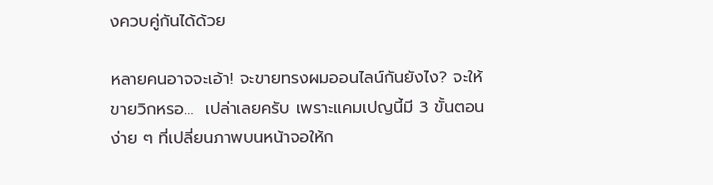งควบคู่กันได้ด้วย

หลายคนอาจจะเอ้า! จะขายทรงผมออนไลน์กันยังไง? จะให้ขายวิกหรอ…  เปล่าเลยครับ เพราะแคมเปญนี้มี 3 ขั้นตอนง่าย ๆ ที่เปลี่ยนภาพบนหน้าจอให้ก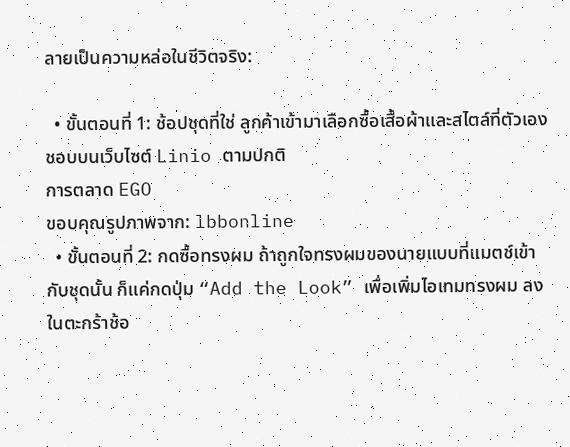ลายเป็นความหล่อในชีวิตจริง:

  • ขั้นตอนที่ 1: ช้อปชุดที่ใช่ ลูกค้าเข้ามาเลือกซื้อเสื้อผ้าและสไตล์ที่ตัวเองชอบบนเว็บไซต์ Linio ตามปกติ
การตลาด EGO
ขอบคุณรูปภาพจาก: lbbonline
  • ขั้นตอนที่ 2: กดซื้อทรงผม ถ้าถูกใจทรงผมของนายแบบที่แมตช์เข้ากับชุดนั้น ก็แค่กดปุ่ม “Add the Look” เพื่อเพิ่มไอเทมทรงผม ลงในตะกร้าช้อ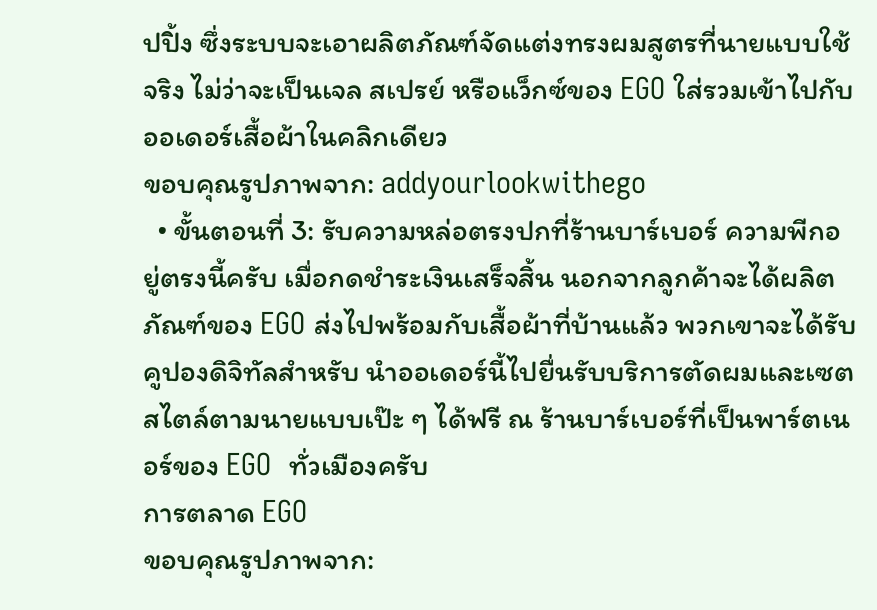ปปิ้ง ซึ่งระบบจะเอาผลิตภัณฑ์จัดแต่งทรงผมสูตรที่นายแบบใช้จริง ไม่ว่าจะเป็นเจล สเปรย์ หรือแว็กซ์ของ EGO ใส่รวมเข้าไปกับออเดอร์เสื้อผ้าในคลิกเดียว
ขอบคุณรูปภาพจาก: addyourlookwithego
  • ขั้นตอนที่ 3: รับความหล่อตรงปกที่ร้านบาร์เบอร์ ความพีกอยู่ตรงนี้ครับ เมื่อกดชำระเงินเสร็จสิ้น นอกจากลูกค้าจะได้ผลิตภัณฑ์ของ EGO ส่งไปพร้อมกับเสื้อผ้าที่บ้านแล้ว พวกเขาจะได้รับ คูปองดิจิทัลสำหรับ นำออเดอร์นี้ไปยื่นรับบริการตัดผมและเซตสไตล์ตามนายแบบเป๊ะ ๆ ได้ฟรี ณ ร้านบาร์เบอร์ที่เป็นพาร์ตเนอร์ของ EGO  ทั่วเมืองครับ
การตลาด EGO
ขอบคุณรูปภาพจาก: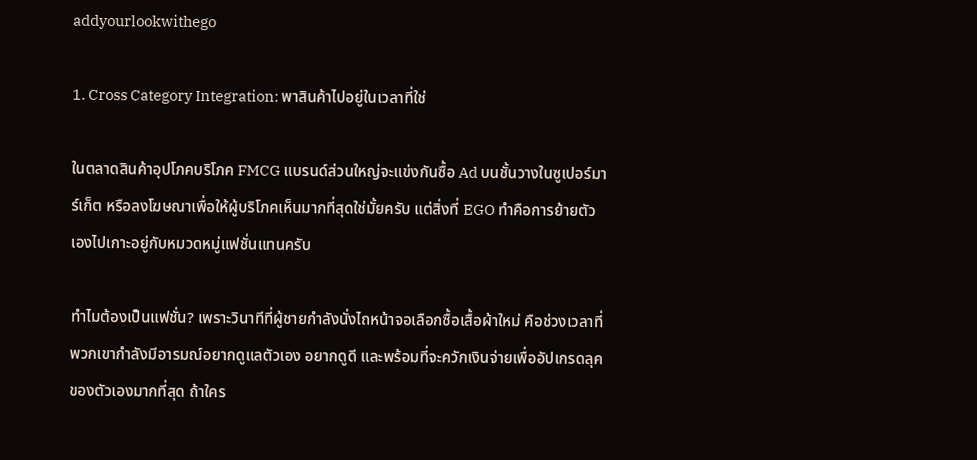addyourlookwithego

1. Cross Category Integration: พาสินค้าไปอยู่ในเวลาที่ใช่

ในตลาดสินค้าอุปโภคบริโภค FMCG แบรนด์ส่วนใหญ่จะแข่งกันซื้อ Ad บนชั้นวางในซูเปอร์มาร์เก็ต หรือลงโฆษณาเพื่อให้ผู้บริโภคเห็นมากที่สุดใช่มั้ยครับ แต่สิ่งที่ EGO ทำคือการย้ายตัวเองไปเกาะอยู่กับหมวดหมู่แฟชั่นแทนครับ

ทำไมต้องเป็นแฟชั่น? เพราะวินาทีที่ผู้ชายกำลังนั่งไถหน้าจอเลือกซื้อเสื้อผ้าใหม่ คือช่วงเวลาที่พวกเขากำลังมีอารมณ์อยากดูแลตัวเอง อยากดูดี และพร้อมที่จะควักเงินจ่ายเพื่ออัปเกรดลุคของตัวเองมากที่สุด ถ้าใคร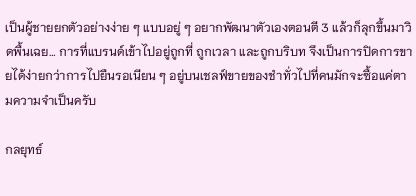เป็นผู้ชายยกตัวอย่างง่าย ๆ แบบอยู่ ๆ อยากพัฒนาตัวเองตอนตี 3 แล้วก็ลุกขึ้นมาวิดพื้นเฉย… การที่แบรนด์เข้าไปอยู่ถูกที่ ถูกเวลา และถูกบริบท จึงเป็นการปิดการขายได้ง่ายกว่าการไปยืนรอเนียน ๆ อยู่บนเชลฟ์ขายของชำทั่วไปที่คนมักจะซื้อแค่ตามความจำเป็นครับ

กลยุทธ์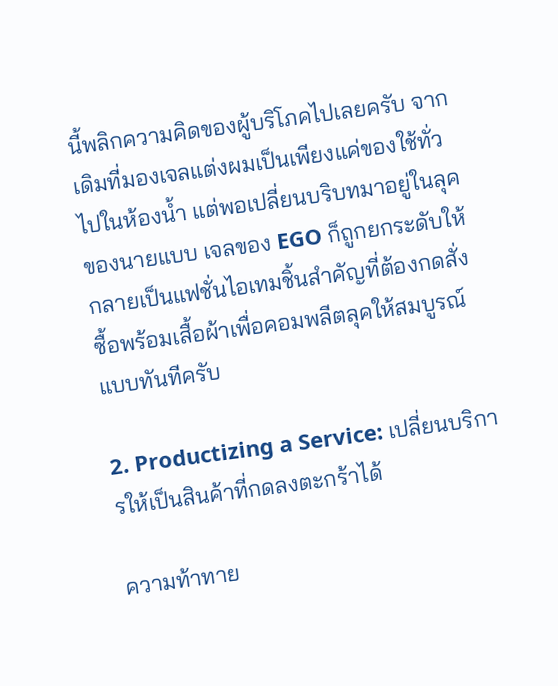นี้พลิกความคิดของผู้บริโภคไปเลยครับ จากเดิมที่มองเจลแต่งผมเป็นเพียงแค่ของใช้ทั่วไปในห้องน้ำ แต่พอเปลี่ยนบริบทมาอยู่ในลุคของนายแบบ เจลของ EGO ก็ถูกยกระดับให้กลายเป็นแฟชั่นไอเทมชิ้นสำคัญที่ต้องกดสั่งซื้อพร้อมเสื้อผ้าเพื่อคอมพลีตลุคให้สมบูรณ์แบบทันทีครับ

2. Productizing a Service: เปลี่ยนบริการให้เป็นสินค้าที่กดลงตะกร้าได้

ความท้าทาย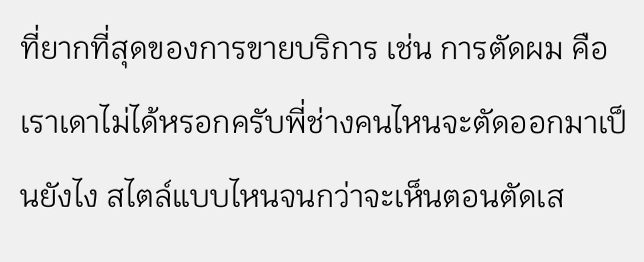ที่ยากที่สุดของการขายบริการ เช่น การตัดผม คือ เราเดาไม่ได้หรอกครับพี่ช่างคนไหนจะตัดออกมาเป็นยังไง สไตล์แบบไหนจนกว่าจะเห็นตอนตัดเส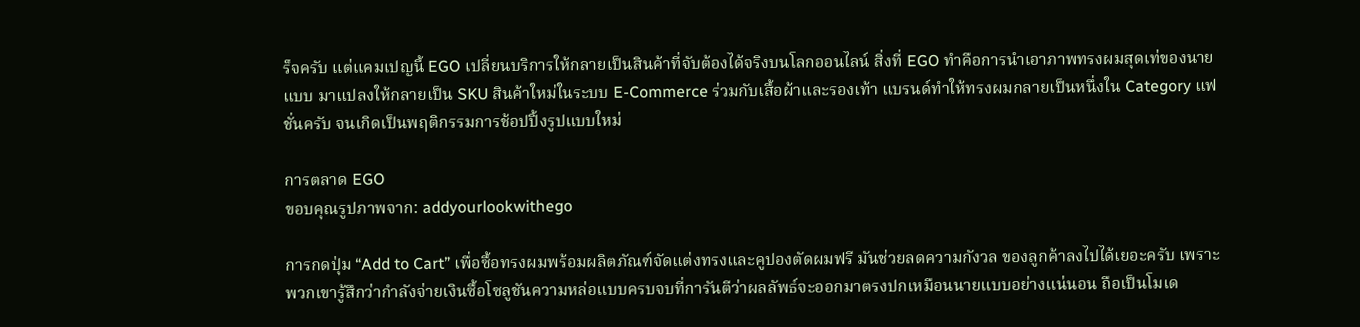ร็จครับ แต่แคมเปญนี้ EGO เปลี่ยนบริการให้กลายเป็นสินค้าที่จับต้องได้จริงบนโลกออนไลน์ สิ่งที่ EGO ทำคือการนำเอาภาพทรงผมสุดเท่ของนายแบบ มาแปลงให้กลายเป็น SKU สินค้าใหม่ในระบบ E-Commerce ร่วมกับเสื้อผ้าและรองเท้า แบรนด์ทำให้ทรงผมกลายเป็นหนึ่งใน Category แฟชั่นครับ จนเกิดเป็นพฤติกรรมการช้อปปิ้งรูปแบบใหม่

การตลาด EGO
ขอบคุณรูปภาพจาก: addyourlookwithego

การกดปุ่ม “Add to Cart” เพื่อซื้อทรงผมพร้อมผลิตภัณฑ์จัดแต่งทรงและคูปองตัดผมฟรี มันช่วยลดความกังวล ของลูกค้าลงไปได้เยอะครับ เพราะพวกเขารู้สึกว่ากำลังจ่ายเงินซื้อโซลูชันความหล่อแบบครบจบที่การันตีว่าผลลัพธ์จะออกมาตรงปกเหมือนนายแบบอย่างแน่นอน ถือเป็นโมเด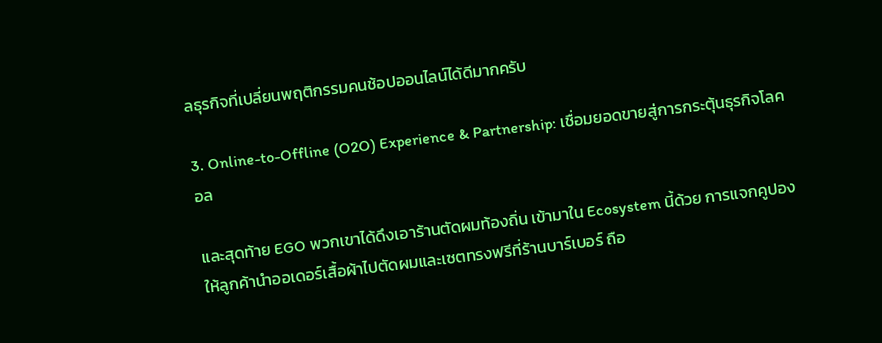ลธุรกิจที่เปลี่ยนพฤติกรรมคนช้อปออนไลน์ได้ดีมากครับ

3. Online-to-Offline (O2O) Experience & Partnership: เชื่อมยอดขายสู่การกระตุ้นธุรกิจโลคอล

และสุดท้าย EGO พวกเขาได้ดึงเอาร้านตัดผมท้องถิ่น เข้ามาใน Ecosystem นี้ด้วย การแจกคูปองให้ลูกค้านำออเดอร์เสื้อผ้าไปตัดผมและเซตทรงฟรีที่ร้านบาร์เบอร์ ถือ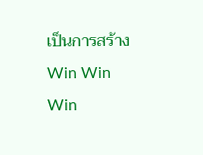เป็นการสร้าง Win Win Win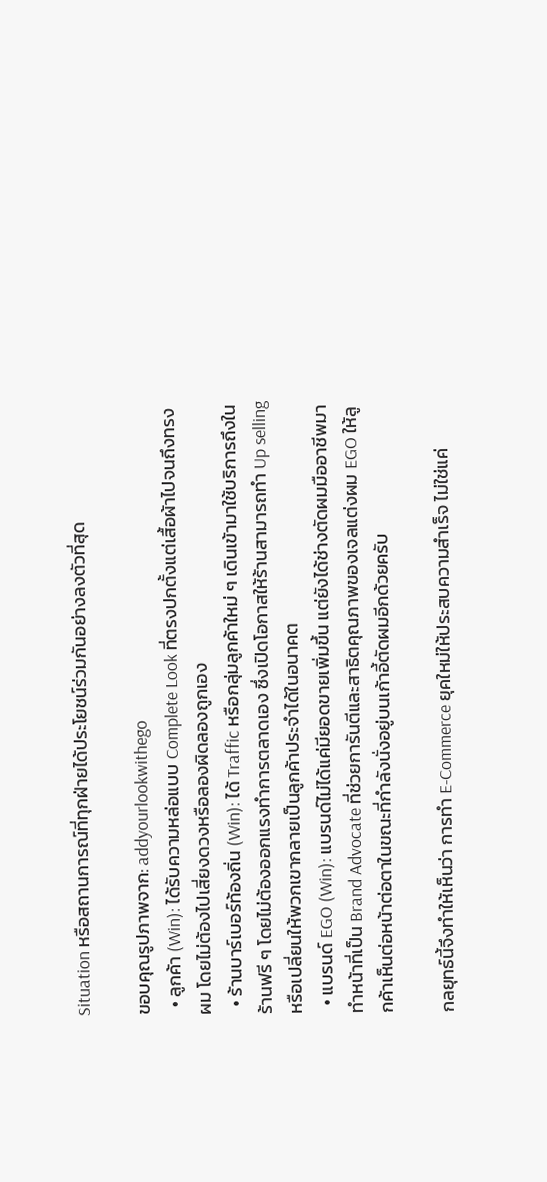Situation หรือสถานการณ์ที่ทุกฝ่ายได้ประโยชน์ร่วมกันอย่างลงตัวที่สุด

ขอบคุณรูปภาพจาก: addyourlookwithego
  • ลูกค้า (Win): ได้รับความหล่อแบบ Complete Look ที่ตรงปกตั้งแต่เสื้อผ้าไปจนถึงทรงผม โดยไม่ต้องไปเสี่ยงดวงหรือลองผิดลองถูกเอง
  • ร้านบาร์เบอร์ท้องถิ่น (Win): ได้ Traffic หรือกลุ่มลูกค้าใหม่ ๆ เดินเข้ามาใช้บริการถึงในร้านฟรี ๆ โดยไม่ต้องออกแรงทำการตลาดเอง ซึ่งเปิดโอกาสให้ร้านสามารถทำ Up selling หรือเปลี่ยนให้พวกเขากลายเป็นลูกค้าประจำได้ในอนาคต
  • แบรนด์ EGO (Win): แบรนด์ไม่ได้แค่มียอดขายเพิ่มขึ้น แต่ยังได้ช่างตัดผมมืออาชีพมาทำหน้าที่เป็น Brand Advocate ที่ช่วยการันตีและสาธิตคุณภาพของเจลแต่งผม EGO ให้ลูกค้าเห็นต่อหน้าต่อตาในขณะที่กำลังนั่งอยู่บนเก้าอี้ตัดผมอีกด้วยครับ

กลยุทธ์นี้จึงทำให้เห็นว่า การทำ E-Commerce ยุคใหม่ให้ประสบความสำเร็จ ไม่ใช่แค่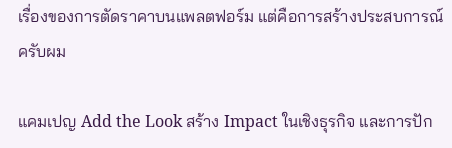เรื่องของการตัดราคาบนแพลตฟอร์ม แต่คือการสร้างประสบการณ์ครับผม

แคมเปญ Add the Look สร้าง Impact ในเชิงธุรกิจ และการปัก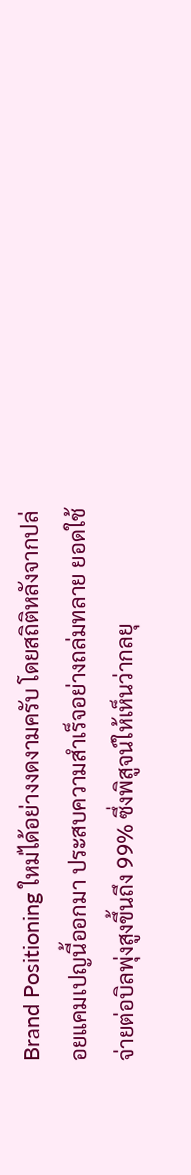Brand Positioning ใหม่ได้อย่างงดงามครับ โดยสถิติหลังจากปล่อยแคมเปญนี้ออกมา ประสบความสำเร็จอย่างถล่มทลาย ยอดใช้จ่ายต่อบิลพุ่งสูงขึ้นถึง 99% ซึ่งพิสูจน์ให้เห็นว่ากลยุ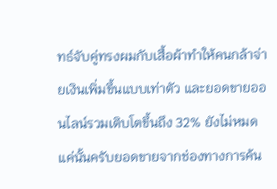ทธ์จับคู่ทรงผมกับเสื้อผ้าทำให้คนกล้าจ่ายเงินเพิ่มขึ้นแบบเท่าตัว และยอดขายออนไลน์รวมเติบโตขึ้นถึง 32% ยังไม่หมดแค่นั้นครับยอดขายจากช่องทางการค้น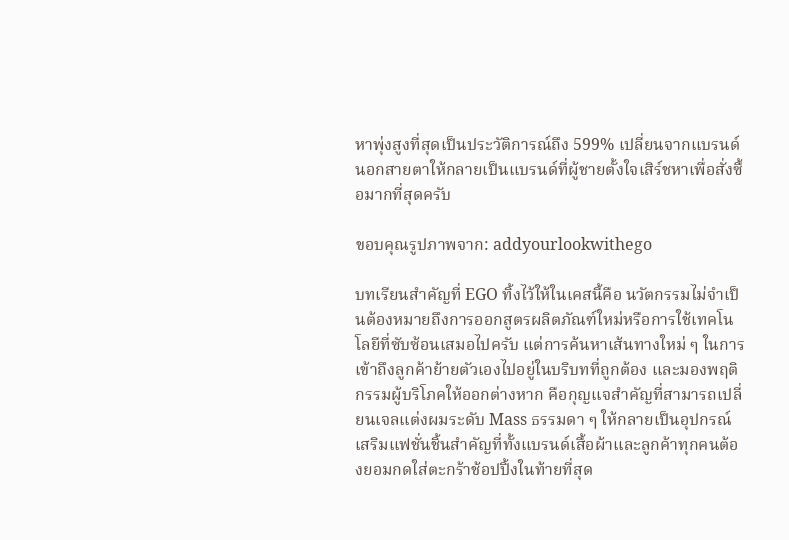หาพุ่งสูงที่สุดเป็นประวัติการณ์ถึง 599% เปลี่ยนจากแบรนด์นอกสายตาให้กลายเป็นแบรนด์ที่ผู้ชายตั้งใจเสิร์ชหาเพื่อสั่งซื้อมากที่สุดครับ

ขอบคุณรูปภาพจาก: addyourlookwithego

บทเรียนสำคัญที่ EGO ทิ้งไว้ให้ในเคสนี้คือ นวัตกรรมไม่จำเป็นต้องหมายถึงการออกสูตรผลิตภัณฑ์ใหม่หรือการใช้เทคโนโลยีที่ซับซ้อนเสมอไปครับ แต่การค้นหาเส้นทางใหม่ ๆ ในการเข้าถึงลูกค้าย้ายตัวเองไปอยู่ในบริบทที่ถูกต้อง และมองพฤติกรรมผู้บริโภคให้ออกต่างหาก คือกุญแจสำคัญที่สามารถเปลี่ยนเจลแต่งผมระดับ Mass ธรรมดา ๆ ให้กลายเป็นอุปกรณ์เสริมแฟชั่นชิ้นสำคัญที่ทั้งแบรนด์เสื้อผ้าและลูกค้าทุกคนต้องยอมกดใส่ตะกร้าช้อปปิ้งในท้ายที่สุด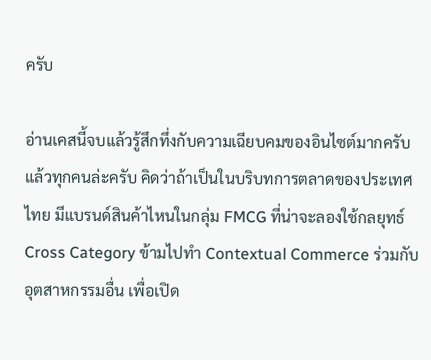ครับ

อ่านเคสนี้จบแล้วรู้สึกทึ่งกับความเฉียบคมของอินไซต์มากครับ แล้วทุกคนล่ะครับ คิดว่าถ้าเป็นในบริบทการตลาดของประเทศไทย มีแบรนด์สินค้าไหนในกลุ่ม FMCG ที่น่าจะลองใช้กลยุทธ์ Cross Category ข้ามไปทำ Contextual Commerce ร่วมกับอุตสาหกรรมอื่น เพื่อเปิด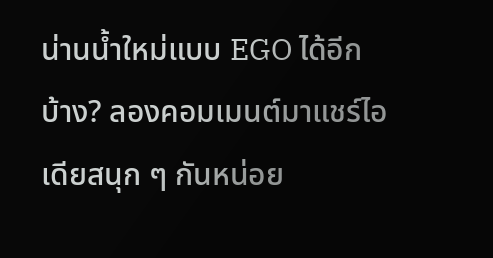น่านน้ำใหม่แบบ EGO ได้อีกบ้าง? ลองคอมเมนต์มาแชร์ไอเดียสนุก ๆ กันหน่อย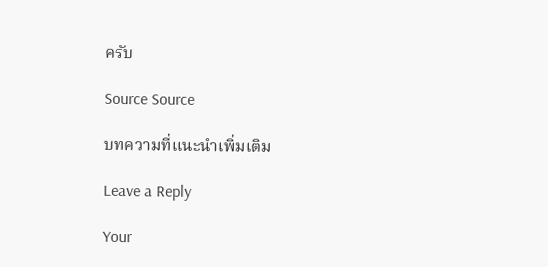ครับ

Source Source

บทความที่แนะนำเพิ่มเติม

Leave a Reply

Your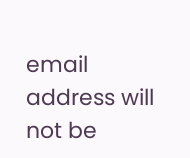email address will not be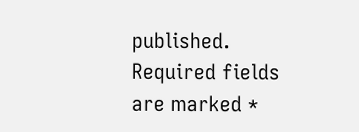published. Required fields are marked *